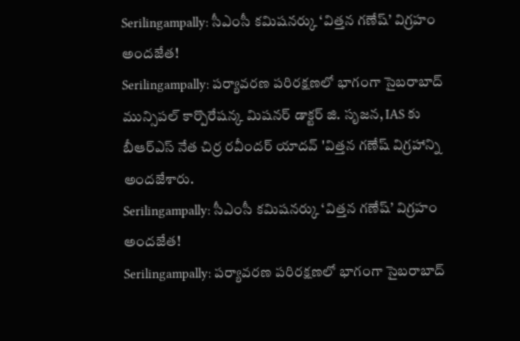Serilingampally: సీఎంసీ కమిషనర్కు ‘విత్తన గణేష్’ విగ్రహం అందజేత!
Serilingampally: పర్యావరణ పరిరక్షణలో భాగంగా సైబరాబాద్ మున్సిపల్ కార్పొరేషన్క మిషనర్ డాక్టర్ జి. సృజన, IAS కు బీఆర్ఎస్ నేత చిర్ర రవీందర్ యాదవ్ 'విత్తన గణేష్ విగ్రహాన్ని అందజేశారు.
Serilingampally: సీఎంసీ కమిషనర్కు ‘విత్తన గణేష్’ విగ్రహం అందజేత!
Serilingampally: పర్యావరణ పరిరక్షణలో భాగంగా సైబరాబాద్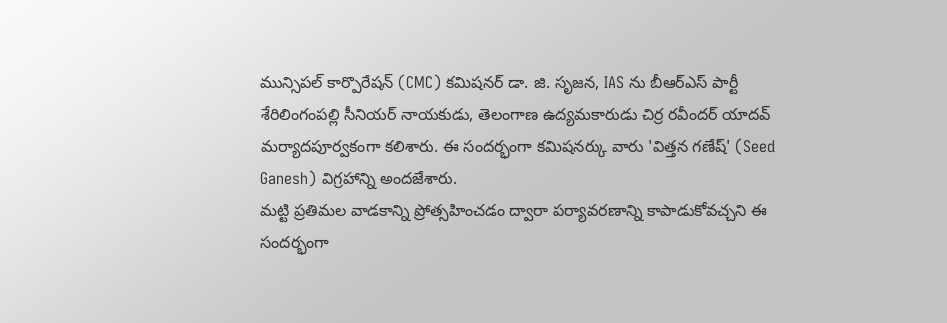మున్సిపల్ కార్పొరేషన్ (CMC) కమిషనర్ డా. జి. సృజన, IAS ను బీఆర్ఎస్ పార్టీ శేరిలింగంపల్లి సీనియర్ నాయకుడు, తెలంగాణ ఉద్యమకారుడు చిర్ర రవీందర్ యాదవ్ మర్యాదపూర్వకంగా కలిశారు. ఈ సందర్భంగా కమిషనర్కు వారు 'విత్తన గణేష్' (Seed Ganesh) విగ్రహాన్ని అందజేశారు.
మట్టి ప్రతిమల వాడకాన్ని ప్రోత్సహించడం ద్వారా పర్యావరణాన్ని కాపాడుకోవచ్చని ఈ సందర్భంగా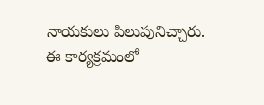నాయకులు పిలుపునిచ్చారు. ఈ కార్యక్రమంలో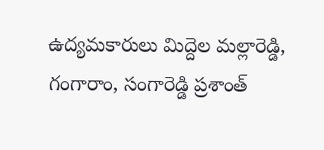ఉద్యమకారులు మిద్దెల మల్లారెడ్డి, గంగారాం, సంగారెడ్డి ప్రశాంత్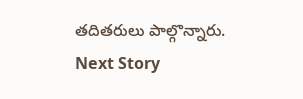తదితరులు పాల్గొన్నారు.
Next Story